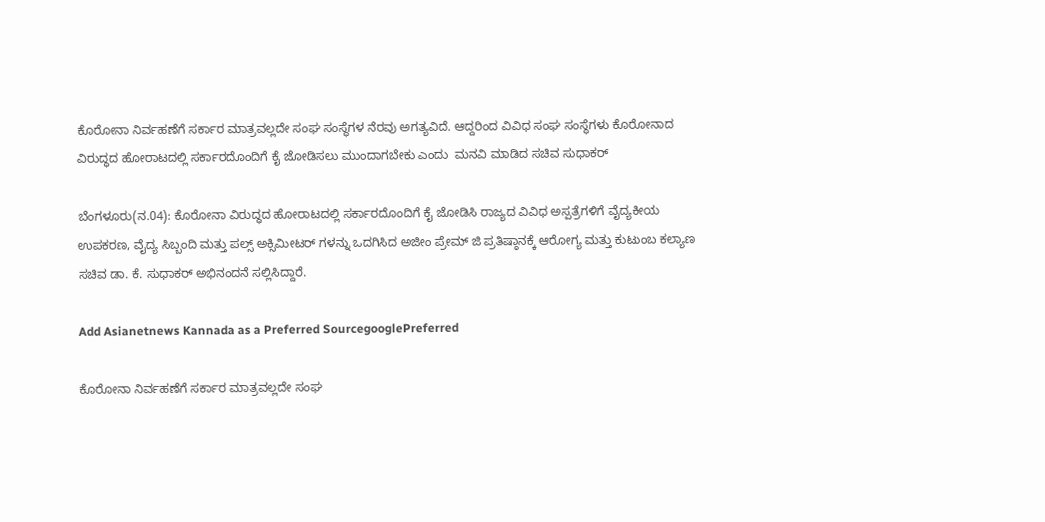ಕೊರೋನಾ ನಿರ್ವಹಣೆಗೆ ಸರ್ಕಾರ ಮಾತ್ರವಲ್ಲದೇ ಸಂಘ ಸಂಸ್ಥೆಗಳ ನೆರವು ಅಗತ್ಯವಿದೆ. ಆದ್ದರಿಂದ ವಿವಿಧ ಸಂಘ ಸಂಸ್ಥೆಗಳು ಕೊರೋನಾದ ವಿರುದ್ಧದ ಹೋರಾಟದಲ್ಲಿ ಸರ್ಕಾರದೊಂದಿಗೆ ಕೈ ಜೋಡಿಸಲು ಮುಂದಾಗಬೇಕು ಎಂದು  ಮನವಿ ಮಾಡಿದ ಸಚಿವ ಸುಧಾಕರ್‌

ಬೆಂಗಳೂರು(ನ.04): ಕೊರೋನಾ ವಿರುದ್ಧದ ಹೋರಾಟದಲ್ಲಿ ಸರ್ಕಾರದೊಂದಿಗೆ ಕೈ ಜೋಡಿಸಿ ರಾಜ್ಯದ ವಿವಿಧ ಅಸ್ಪತ್ರೆಗಳಿಗೆ ವೈದ್ಯಕೀಯ ಉಪಕರಣ, ವೈದ್ಯ ಸಿಬ್ಬಂದಿ ಮತ್ತು ಪಲ್ಸ್‌ ಅಕ್ಸಿಮೀಟರ್‌ ಗಳನ್ನು ಒದಗಿಸಿದ ಅಜೀಂ ಪ್ರೇಮ್‌ ಜಿ ಪ್ರತಿಷ್ಠಾನಕ್ಕೆ ಆರೋಗ್ಯ ಮತ್ತು ಕುಟುಂಬ ಕಲ್ಯಾಣ ಸಚಿವ ಡಾ. ಕೆ. ಸುಧಾಕರ್‌ ಅಭಿನಂದನೆ ಸಲ್ಲಿಸಿದ್ದಾರೆ.

Add Asianetnews Kannada as a Preferred SourcegooglePreferred

ಕೊರೋನಾ ನಿರ್ವಹಣೆಗೆ ಸರ್ಕಾರ ಮಾತ್ರವಲ್ಲದೇ ಸಂಘ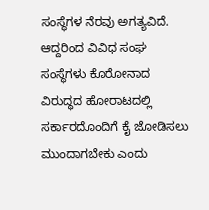ಸಂಸ್ಥೆಗಳ ನೆರವು ಅಗತ್ಯವಿದೆ. ಆದ್ದರಿಂದ ವಿವಿಧ ಸಂಘ ಸಂಸ್ಥೆಗಳು ಕೊರೋನಾದ ವಿರುದ್ಧದ ಹೋರಾಟದಲ್ಲಿ ಸರ್ಕಾರದೊಂದಿಗೆ ಕೈ ಜೋಡಿಸಲು ಮುಂದಾಗಬೇಕು ಎಂದು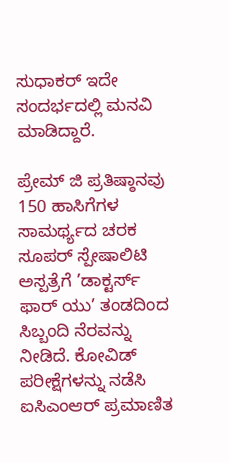ಸುಧಾಕರ್‌ ಇದೇ ಸಂದರ್ಭದಲ್ಲಿ ಮನವಿ ಮಾಡಿದ್ದಾರೆ.

ಪ್ರೇಮ್‌ ಜಿ ಪ್ರತಿಷ್ಠಾನವು 150 ಹಾಸಿಗೆಗಳ ಸಾಮರ್ಥ್ಯದ ಚರಕ ಸೂಪರ್‌ ಸ್ಪೇಷಾಲಿಟಿ ಅಸ್ಪತ್ರೆಗೆ ’ಡಾಕ್ಟರ್ಸ್‌ ಫಾರ್‌ ಯು’ ತಂಡದಿಂದ ಸಿಬ್ಬಂದಿ ನೆರವನ್ನು ನೀಡಿದೆ. ಕೋವಿಡ್‌ ಪರೀಕ್ಷೆಗಳನ್ನು ನಡೆಸಿ ಐಸಿಎಂಆರ್‌ ಪ್ರಮಾಣಿತ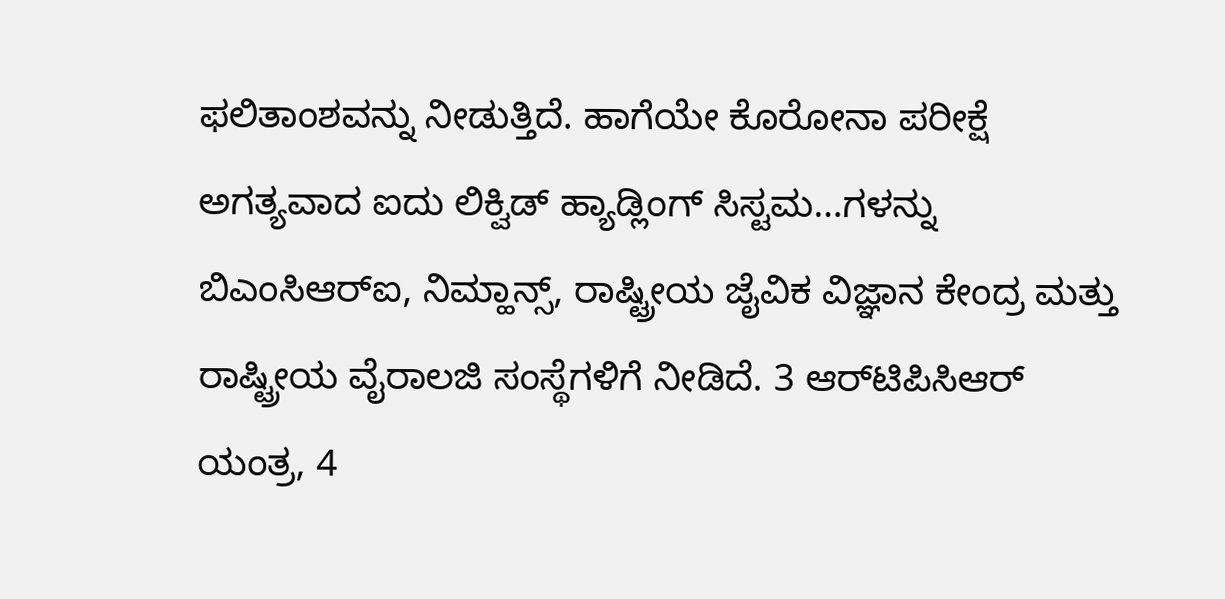ಫಲಿತಾಂಶವನ್ನು ನೀಡುತ್ತಿದೆ. ಹಾಗೆಯೇ ಕೊರೋನಾ ಪರೀಕ್ಷೆ ಅಗತ್ಯವಾದ ಐದು ಲಿಕ್ವಿಡ್‌ ಹ್ಯಾಡ್ಲಿಂಗ್‌ ಸಿಸ್ಟಮ…ಗಳನ್ನು ಬಿಎಂಸಿಆರ್‌ಐ, ನಿಮ್ಹಾನ್ಸ್‌, ರಾಷ್ಟ್ರೀಯ ಜೈವಿಕ ವಿಜ್ಞಾನ ಕೇಂದ್ರ ಮತ್ತು ರಾಷ್ಟ್ರೀಯ ವೈರಾಲಜಿ ಸಂಸ್ಥೆಗಳಿಗೆ ನೀಡಿದೆ. 3 ಆರ್‌ಟಿಪಿಸಿಆರ್‌ ಯಂತ್ರ, 4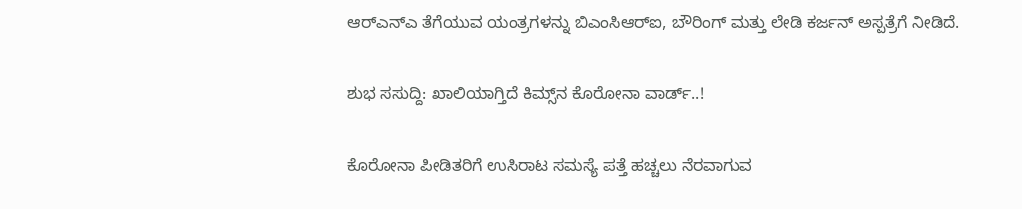ಆರ್‌ಎನ್‌ಎ ತೆಗೆಯುವ ಯಂತ್ರಗಳನ್ನು ಬಿಎಂಸಿಆರ್‍ಐ, ಬೌರಿಂಗ್‌ ಮತ್ತು ಲೇಡಿ ಕರ್ಜನ್‌ ಅಸ್ಪತ್ರೆಗೆ ನೀಡಿದೆ.

ಶುಭ ಸಸುದ್ದಿ: ಖಾಲಿಯಾಗ್ತಿದೆ ಕಿಮ್ಸ್‌ನ ಕೊರೋನಾ ವಾರ್ಡ್‌..!

ಕೊರೋನಾ ಪೀಡಿತರಿಗೆ ಉಸಿರಾಟ ಸಮಸ್ಯೆ ಪತ್ತೆ ಹಚ್ಚಲು ನೆರವಾಗುವ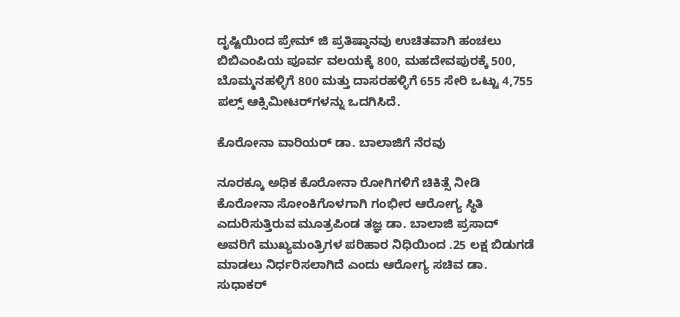ದೃಷ್ಟಿಯಿಂದ ಪ್ರೇಮ್‌ ಜಿ ಪ್ರತಿಷ್ಠಾನವು ಉಚಿತವಾಗಿ ಹಂಚಲು ಬಿಬಿಎಂಪಿಯ ಪೂರ್ವ ವಲಯಕ್ಕೆ 800, ಮಹದೇವಪುರಕ್ಕೆ 500, ಬೊಮ್ಮನಹಳ್ಳಿಗೆ 800 ಮತ್ತು ದಾಸರಹಳ್ಳಿಗೆ 655 ಸೇರಿ ಒಟ್ಟು 4,755 ಪಲ್ಸ್‌ ಆಕ್ಸಿಮೀಟರ್‌ಗಳನ್ನು ಒದಗಿಸಿದೆ.

ಕೊರೋನಾ ವಾರಿಯರ್‌ ಡಾ. ಬಾಲಾಜಿಗೆ ನೆರವು

ನೂರಕ್ಕೂ ಅಧಿಕ ಕೊರೋನಾ ರೋಗಿಗಳಿಗೆ ಚಿಕಿತ್ಸೆ ನೀಡಿ ಕೊರೋನಾ ಸೋಂಕಿಗೊಳಗಾಗಿ ಗಂಭೀರ ಆರೋಗ್ಯ ಸ್ಥಿತಿ ಎದುರಿಸುತ್ತಿರುವ ಮೂತ್ರಪಿಂಡ ತಜ್ಞ ಡಾ. ಬಾಲಾಜಿ ಪ್ರಸಾದ್‌ ಅವರಿಗೆ ಮುಖ್ಯಮಂತ್ರಿಗಳ ಪರಿಹಾರ ನಿಧಿಯಿಂದ .25 ಲಕ್ಷ ಬಿಡುಗಡೆ ಮಾಡಲು ನಿರ್ಧರಿಸಲಾಗಿದೆ ಎಂದು ಆರೋಗ್ಯ ಸಚಿವ ಡಾ. ಸುಧಾಕರ್‌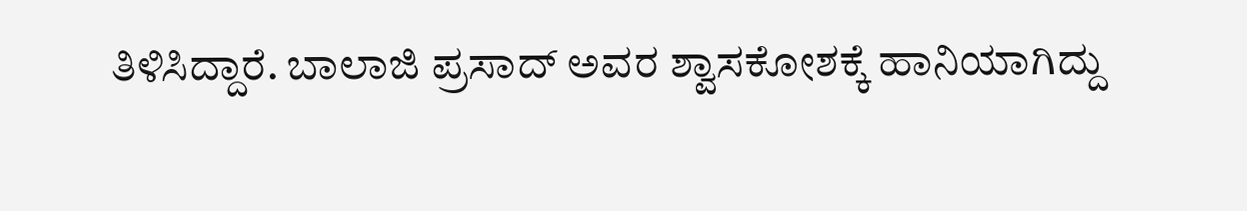ತಿಳಿಸಿದ್ದಾರೆ. ಬಾಲಾಜಿ ಪ್ರಸಾದ್‌ ಅವರ ಶ್ವಾಸಕೋಶಕ್ಕೆ ಹಾನಿಯಾಗಿದ್ದು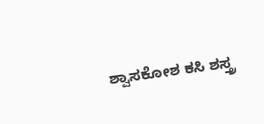ಶ್ವಾಸಕೋಶ ಕಸಿ ಶಸ್ತ್ರ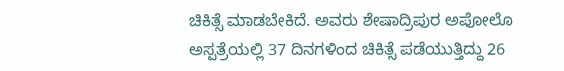ಚಿಕಿತ್ಸೆ ಮಾಡಬೇಕಿದೆ. ಅವರು ಶೇಷಾದ್ರಿಪುರ ಅಪೋಲೊ ಅಸ್ಪತ್ರೆಯಲ್ಲಿ 37 ದಿನಗಳಿಂದ ಚಿಕಿತ್ಸೆ ಪಡೆಯುತ್ತಿದ್ದು 26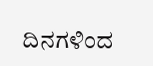ದಿನಗಳಿಂದ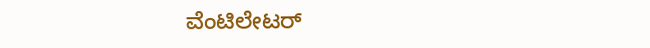ವೆಂಟಿಲೇಟರ್‌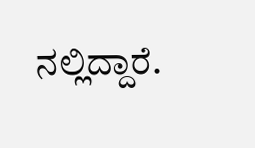ನಲ್ಲಿದ್ದಾರೆ.